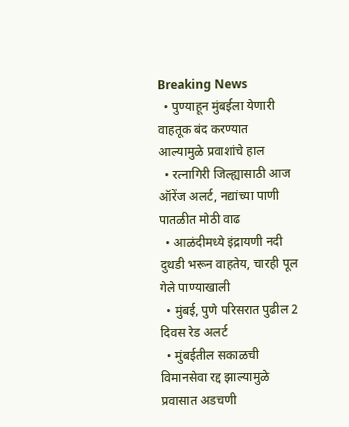Breaking News
  • पुण्याहून मुंबईला येणारी वाहतूक बंद करण्यात आल्यामुळे प्रवाशांचे हाल
  • रत्नागिरी जिल्ह्यासाठी आज ऑरेंज अलर्ट, नद्यांच्या पाणी पातळीत मोठी वाढ
  • आळंदीमध्ये इंद्रायणी नदी दुथडी भरून वाहतेय, चारही पूल गेले पाण्याखाली
  • मुंबई, पुणे परिसरात पुढील 2 दिवस रेड अलर्ट
  • मुंबईतील सकाळची विमानसेवा रद्द झाल्यामुळे प्रवासात अडचणी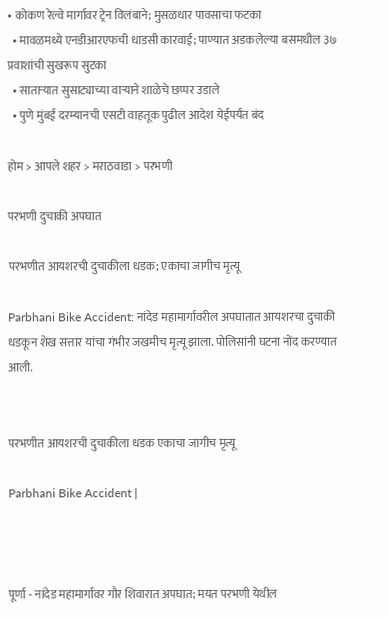• कोकण रेल्वे मार्गावर ट्रेन विलंबाने; मुसळधार पावसाचा फटका
  • मावळमध्ये एनडीआरएफची धाडसी कारवाई; पाण्यात अडकलेल्या बसमधील ३७ प्रवाशांची सुखरूप सुटका
  • साताऱ्यात सुसाट्याच्या वाऱ्याने शाळेचे छप्पर उडाले
  • पुणे मुंबई दरम्यानची एसटी वाहतूक पुढील आदेश येईपर्यंत बंद

होम > आपले शहर > मराठवाडा > परभणी

परभणी दुचाकी अपघात

परभणीत आयशरची दुचाकीला धडक; एकाचा जागीच मृत्यू

Parbhani Bike Accident: नांदेड महामार्गावरील अपघातात आयशरचा दुचाकी धडकून शेख सत्तार यांचा गंभीर जखमीच मृत्यू झाला. पोलिसांनी घटना नोंद करण्यात आली.


परभणीत आयशरची दुचाकीला धडक एकाचा जागीच मृत्यू

Parbhani Bike Accident |



पूर्णा - नांदेड महामार्गावर गौर शिवारात अपघात; मयत परभणी येथील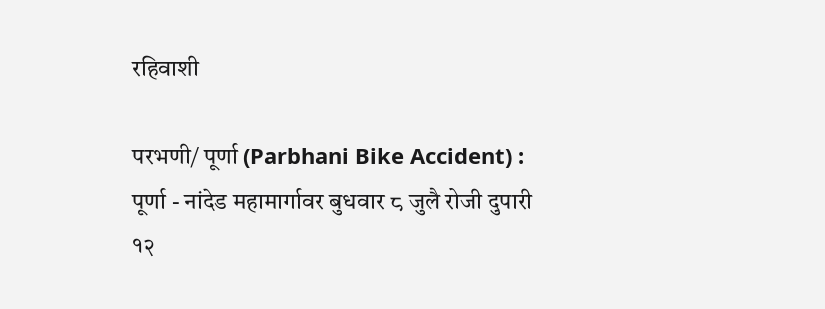रहिवाशी

परभणी/ पूर्णा (Parbhani Bike Accident) : पूर्णा - नांदेड महामार्गावर बुधवार ८ जुलै रोजी दुपारी १२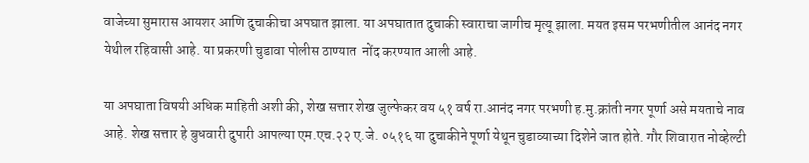वाजेच्या सुमारास आयशर आणि दुचाकीचा अपघात झाला. या अपघातात दुचाकी स्वाराचा जागीच मृत्यू झाला. मयत इसम परभणीतील आनंद नगर येथील रहिवासी आहे. या प्रकरणी चुडावा पोलीस ठाण्यात  नोंद करण्यात आली आहे.

या अपघाता विषयी अधिक माहिती अशी की, शेख सत्तार शेख जुल्फेकर वय ५१ वर्ष रा.आनंद नगर परभणी ह.मु.क्रांती नगर पूर्णा असे मयताचे नाव आहे. शेख सत्तार हे बुधवारी दुपारी आपल्या एम.एच.२२ ए.जे. ०५१६ या दुचाकीने पूर्णा येथून चुडाव्याच्या दिशेने जात होते. गौर शिवारात नोव्हेल्टी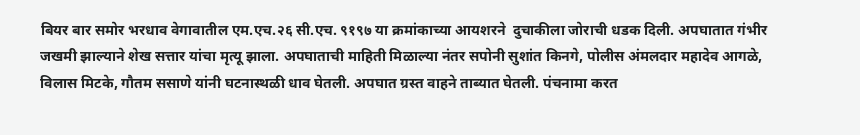बियर बार समोर भरधाव वेगावातील एम.एच.२६ सी.एच. ९१९७ या क्रमांकाच्या आयशरने  दुचाकीला जोराची धडक दिली. अपघातात गंभीर जखमी झाल्याने शेख सत्तार यांचा मृत्यू झाला. अपघाताची माहिती मिळाल्या नंतर सपोनी सुशांत किनगे, पोलीस अंमलदार महादेव आगळे, विलास मिटके, गौतम ससाणे यांनी घटनास्थळी धाव घेतली. अपघात ग्रस्त वाहने ताब्यात घेतली. पंचनामा करत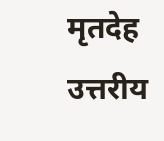मृतदेह उत्तरीय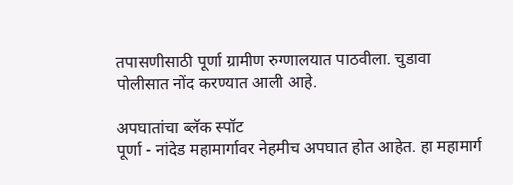तपासणीसाठी पूर्णा ग्रामीण रुग्णालयात पाठवीला. चुडावा पोलीसात नोंद करण्यात आली आहे.

अपघातांचा ब्लॅक स्पॉट
पूर्णा - नांदेड महामार्गावर नेहमीच अपघात होत आहेत. हा महामार्ग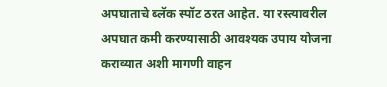अपघाताचे ब्लॅक स्पॉट ठरत आहेत. या रस्त्यावरील अपघात कमी करण्यासाठी आवश्यक उपाय योजना कराव्यात अशी मागणी वाहन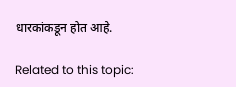धारकांकडून होत आहे.

Related to this topic: